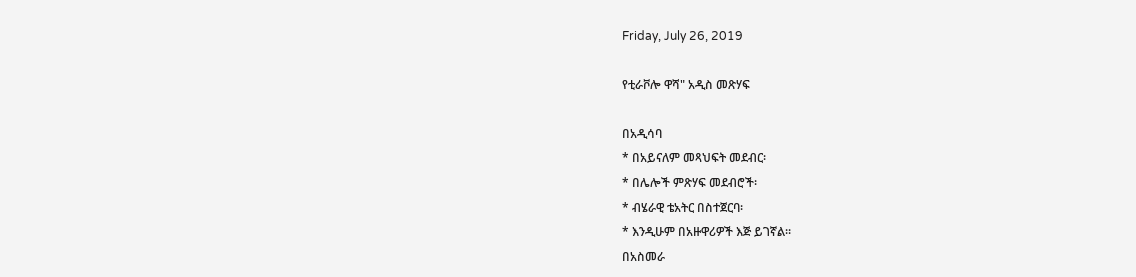Friday, July 26, 2019

የቲራቮሎ ዋሻ" አዲስ መጽሃፍ

በአዲሳባ
* በአይናለም መጻህፍት መደብር፡
* በሌሎች ምጽሃፍ መደብሮች፡
* ብሄራዊ ቴአትር በስተጀርባ፡
* እንዲሁም በአዙዋሪዎች እጅ ይገኛል።
በአስመራ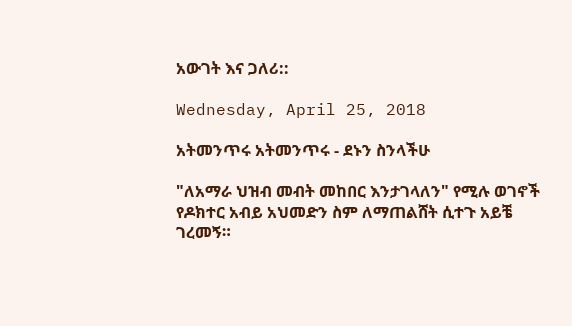አውገት እና ጋለሪ::

Wednesday, April 25, 2018

አትመንጥሩ አትመንጥሩ - ደኑን ስንላችሁ

"ለአማራ ህዝብ መብት መከበር እንታገላለን" የሚሉ ወገኖች የዶክተር አብይ አህመድን ስም ለማጠልሸት ሲተጉ አይቼ ገረመኝ።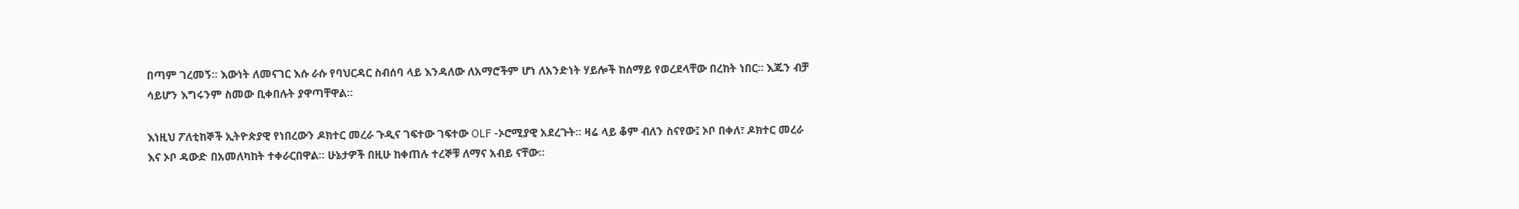በጣም ገረመኝ። እውነት ለመናገር እሱ ራሱ የባህርዳር ስብሰባ ላይ እንዳለው ለአማሮችም ሆነ ለአንድነት ሃይሎች ከሰማይ የወረደላቸው በረከት ነበር። እጁን ብቻ ሳይሆን እግሩንም ስመው ቢቀበሉት ያዋጣቸዋል።

እነዚህ ፖለቲከኞች ኢትዮጵያዊ የነበረውን ዶክተር መረራ ጉዲና ገፍተው ገፍተው OLF -ኦሮሚያዊ አደረጉት። ዛሬ ላይ ቆም ብለን ስናየው፤ ኦቦ በቀለ፣ ዶክተር መረራ እና ኦቦ ዳውድ በአመለካከት ተቀራርበዋል። ሁኔታዎች በዚሁ ከቀጠሉ ተረኞቹ ለማና አብይ ናቸው።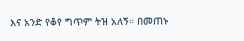እና አንድ የቆየ ግጥም ትዝ አለኝ። በመጠኑ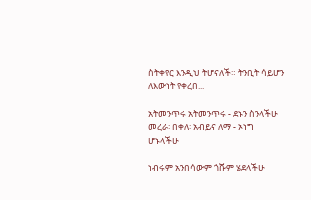ስትቀየር እንዲህ ትሆናለች። ትንቢት ሳይሆን ለእውነት የቀረበ...

አትመንጥሩ አትመንጥሩ - ደኑን ስንላችሁ
መረራ፡ በቀለ፡ አብይና ለማ - ኦነግ ሆኑላችሁ

ነብሩም አንበሳውም ጎሹም ሄደላችሁ